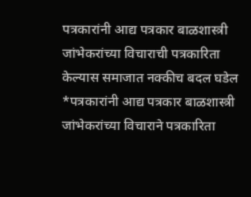पत्रकारांनी आद्य पत्रकार बाळशास्त्री जांभेकरांच्या विचाराची पत्रकारिता केल्यास समाजात नक्कीच बदल घडेल
*पत्रकारांनी आद्य पत्रकार बाळशास्त्री जांभेकरांच्या विचाराने पत्रकारिता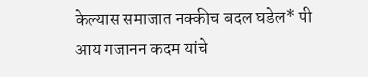केल्यास समाजात नक्कीच बदल घडेल* पी आय गजानन कदम यांचे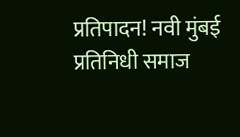प्रतिपादन! नवी मुंबई प्रतिनिधी समाज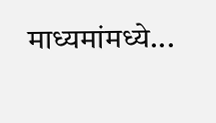माध्यमांमध्ये...